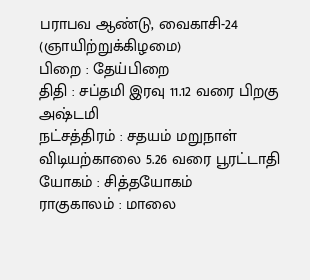பராபவ ஆண்டு, வைகாசி-24 (ஞாயிற்றுக்கிழமை)
பிறை : தேய்பிறை
திதி : சப்தமி இரவு 11.12 வரை பிறகு அஷ்டமி
நட்சத்திரம் : சதயம் மறுநாள் விடியற்காலை 5.26 வரை பூரட்டாதி
யோகம் : சித்தயோகம்
ராகுகாலம் : மாலை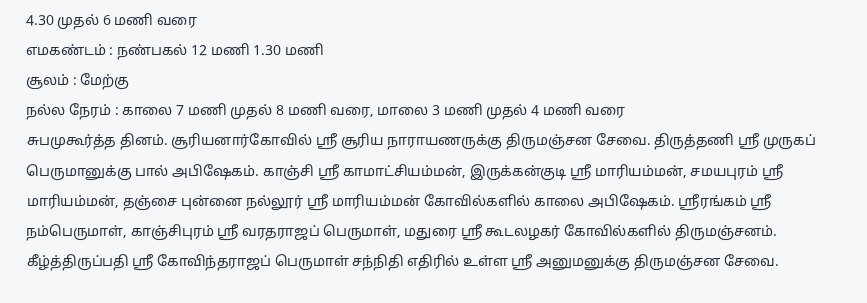4.30 முதல் 6 மணி வரை
எமகண்டம் : நண்பகல் 12 மணி 1.30 மணி
சூலம் : மேற்கு
நல்ல நேரம் : காலை 7 மணி முதல் 8 மணி வரை, மாலை 3 மணி முதல் 4 மணி வரை
சுபமுகூர்த்த தினம். சூரியனார்கோவில் ஸ்ரீ சூரிய நாராயணருக்கு திருமஞ்சன சேவை. திருத்தணி ஸ்ரீ முருகப் பெருமானுக்கு பால் அபிஷேகம். காஞ்சி ஸ்ரீ காமாட்சியம்மன், இருக்கன்குடி ஸ்ரீ மாரியம்மன், சமயபுரம் ஸ்ரீ மாரியம்மன், தஞ்சை புன்னை நல்லூர் ஸ்ரீ மாரியம்மன் கோவில்களில் காலை அபிஷேகம். ஸ்ரீரங்கம் ஸ்ரீ நம்பெருமாள், காஞ்சிபுரம் ஸ்ரீ வரதராஜப் பெருமாள், மதுரை ஸ்ரீ கூடலழகர் கோவில்களில் திருமஞ்சனம். கீழ்த்திருப்பதி ஸ்ரீ கோவிந்தராஜப் பெருமாள் சந்நிதி எதிரில் உள்ள ஸ்ரீ அனுமனுக்கு திருமஞ்சன சேவை.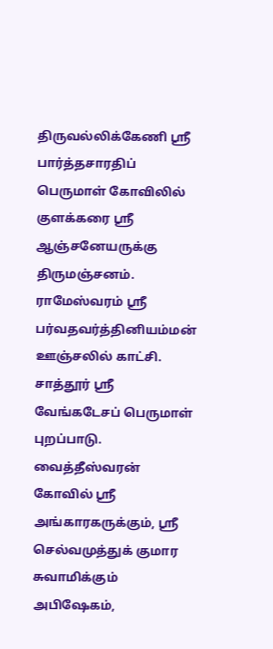திருவல்லிக்கேணி ஸ்ரீ பார்த்தசாரதிப் பெருமாள் கோவிலில் குளக்கரை ஸ்ரீ ஆஞ்சனேயருக்கு திருமஞ்சனம். ராமேஸ்வரம் ஸ்ரீ பர்வதவர்த்தினியம்மன் ஊஞ்சலில் காட்சி. சாத்தூர் ஸ்ரீ வேங்கடேசப் பெருமாள் புறப்பாடு. வைத்தீஸ்வரன் கோவில் ஸ்ரீ அங்காரகருக்கும், ஸ்ரீ செல்வமுத்துக் குமார சுவாமிக்கும் அபிஷேகம்,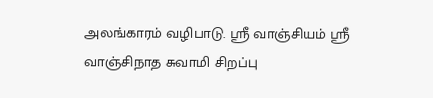அலங்காரம் வழிபாடு. ஸ்ரீ வாஞ்சியம் ஸ்ரீ வாஞ்சிநாத சுவாமி சிறப்பு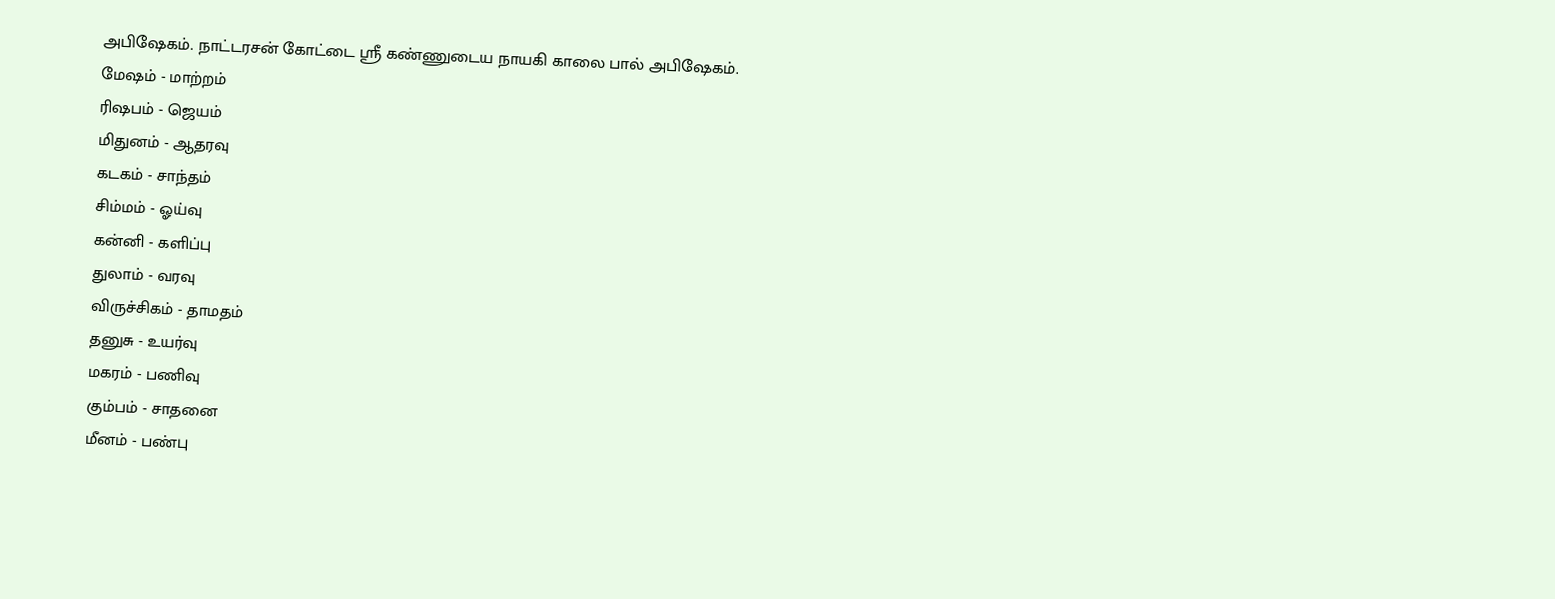அபிஷேகம். நாட்டரசன் கோட்டை ஸ்ரீ கண்ணுடைய நாயகி காலை பால் அபிஷேகம்.
மேஷம் - மாற்றம்
ரிஷபம் - ஜெயம்
மிதுனம் - ஆதரவு
கடகம் - சாந்தம்
சிம்மம் - ஓய்வு
கன்னி - களிப்பு
துலாம் - வரவு
விருச்சிகம் - தாமதம்
தனுசு - உயர்வு
மகரம் - பணிவு
கும்பம் - சாதனை
மீனம் - பண்பு